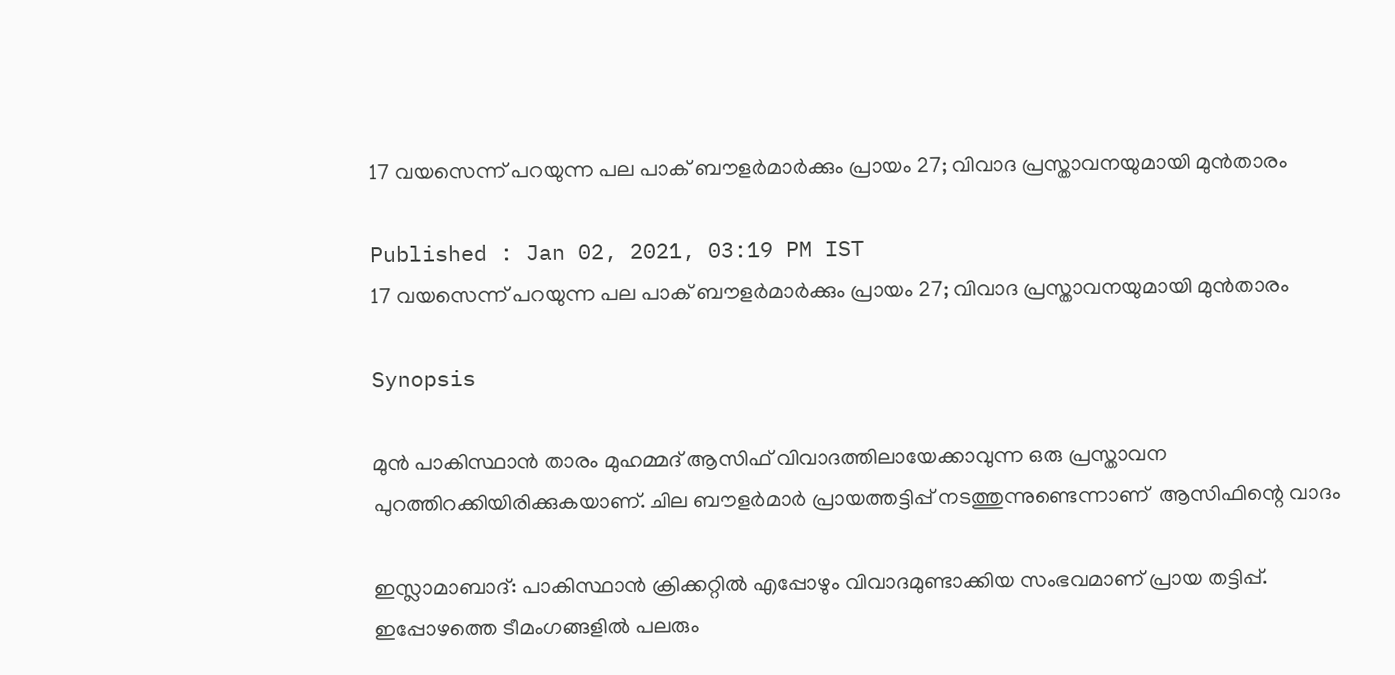17 വയസെന്ന് പറയുന്ന പല പാക് ബൗളര്‍മാര്‍ക്കും പ്രായം 27; വിവാദ പ്രസ്താവനയുമായി മുന്‍താരം

Published : Jan 02, 2021, 03:19 PM IST
17 വയസെന്ന് പറയുന്ന പല പാക് ബൗളര്‍മാര്‍ക്കും പ്രായം 27; വിവാദ പ്രസ്താവനയുമായി മുന്‍താരം

Synopsis

മുന്‍ പാകിസ്ഥാന്‍ താരം മുഹമ്മദ് ആസിഫ് വിവാദത്തിലായേക്കാവുന്ന ഒരു പ്രസ്താവന പുറത്തിറക്കിയിരിക്കുകയാണ്. ചില ബൗളര്‍മാര്‍ പ്രായത്തട്ടിപ്പ് നടത്തുന്നുണ്ടെന്നാണ്  ആസിഫിന്റെ വാദം

ഇസ്ലാമാബാദ്: പാകിസ്ഥാന്‍ ക്രിക്കറ്റില്‍ എപ്പോഴും വിവാദമുണ്ടാക്കിയ സംഭവമാണ് പ്രായ തട്ടിപ്പ്. ഇപ്പോഴത്തെ ടീമംഗങ്ങളില്‍ പലരും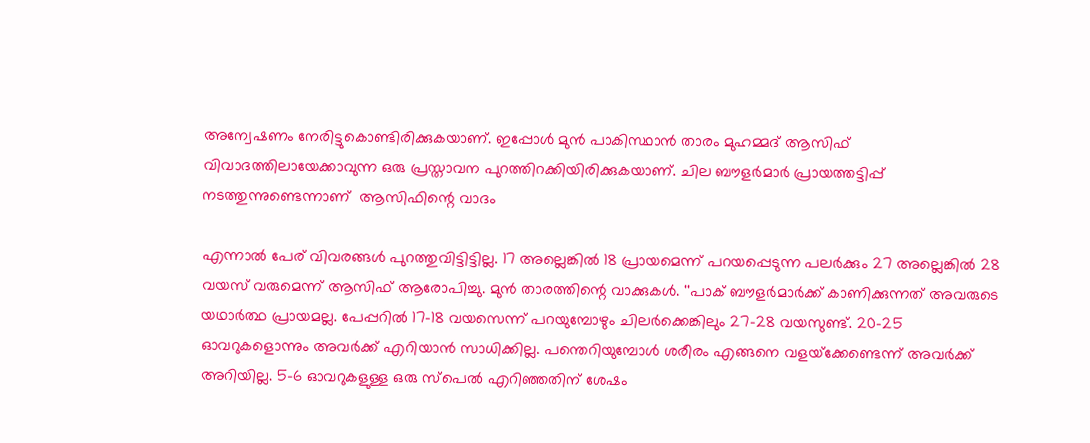അന്വേഷണം നേരിട്ടുകൊണ്ടിരിക്കുകയാണ്. ഇപ്പോള്‍ മുന്‍ പാകിസ്ഥാന്‍ താരം മുഹമ്മദ് ആസിഫ് വിവാദത്തിലായേക്കാവുന്ന ഒരു പ്രസ്താവന പുറത്തിറക്കിയിരിക്കുകയാണ്. ചില ബൗളര്‍മാര്‍ പ്രായത്തട്ടിപ്പ് നടത്തുന്നുണ്ടെന്നാണ്  ആസിഫിന്റെ വാദം

എന്നാല്‍ പേര് വിവരങ്ങള്‍ പുറത്തുവിട്ടിട്ടില്ല. 17 അല്ലെങ്കില്‍ 18 പ്രായമെന്ന് പറയപ്പെടുന്ന പലര്‍ക്കും 27 അല്ലെങ്കില്‍ 28 വയസ് വരുമെന്ന് ആസിഫ് ആരോപിച്ചു. മുന്‍ താരത്തിന്റെ വാക്കുകള്‍. ''പാക് ബൗളര്‍മാര്‍ക്ക് കാണിക്കുന്നത് അവരുടെ യഥാര്‍ത്ഥ പ്രായമല്ല. പേപ്പറില്‍ 17-18 വയസെന്ന് പറയുമ്പോഴും ചിലര്‍ക്കെങ്കിലും 27-28 വയസുണ്ട്. 20-25 ഓവറുകളൊന്നും അവര്‍ക്ക് എറിയാന്‍ സാധിക്കില്ല. പന്തെറിയുമ്പോള്‍ ശരീരം എങ്ങനെ വളയ്‌ക്കേണ്ടെന്ന് അവര്‍ക്ക് അറിയില്ല. 5-6 ഓവറുകളുള്ള ഒരു സ്‌പെല്‍ എറിഞ്ഞതിന് ശേഷം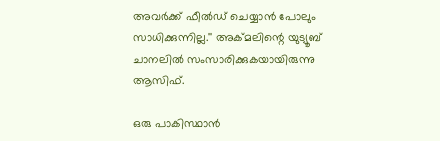അവര്‍ക്ക് ഫീല്‍ഡ് ചെയ്യാന്‍ പോലും സാധിക്കുന്നില്ല.'' അക്മലിന്റെ യുട്യൂബ് ചാനലില്‍ സംസാരിക്കുകയായിരുന്നു ആസിഫ്.

ഒരു പാകിസ്ഥാന്‍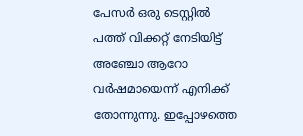പേസര്‍ ഒരു ടെസ്റ്റില്‍ പത്ത് വിക്കറ്റ് നേടിയിട്ട് അഞ്ചോ ആറോ വര്‍ഷമായെന്ന് എനിക്ക് തോന്നുന്നു. ഇപ്പോഴത്തെ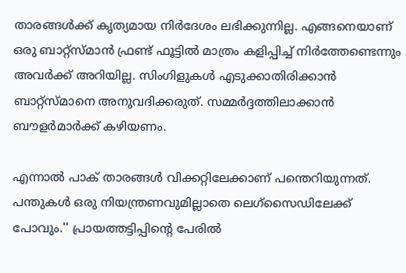താരങ്ങള്‍ക്ക് കൃത്യമായ നിര്‍ദേശം ലഭിക്കുന്നില്ല. എങ്ങനെയാണ് ഒരു ബാറ്റ്‌സ്മാന്‍ ഫ്രണ്ട് ഫൂട്ടില്‍ മാത്രം കളിപ്പിച്ച് നിര്‍ത്തേണ്ടെന്നും അവര്‍ക്ക് അറിയില്ല. സിംഗിളുകള്‍ എടുക്കാതിരിക്കാന്‍ ബാറ്റ്‌സ്മാനെ അനുവദിക്കരുത്. സമ്മര്‍ദ്ദത്തിലാക്കാന്‍ ബൗളര്‍മാര്‍ക്ക് കഴിയണം.

എന്നാല്‍ പാക് താരങ്ങള്‍ വിക്കറ്റിലേക്കാണ് പന്തെറിയുന്നത്. പന്തുകള്‍ ഒരു നിയന്ത്രണവുമില്ലാതെ ലെഗ്‌സൈഡിലേക്ക് പോവും.'' പ്രായത്തട്ടിപ്പിന്റെ പേരില്‍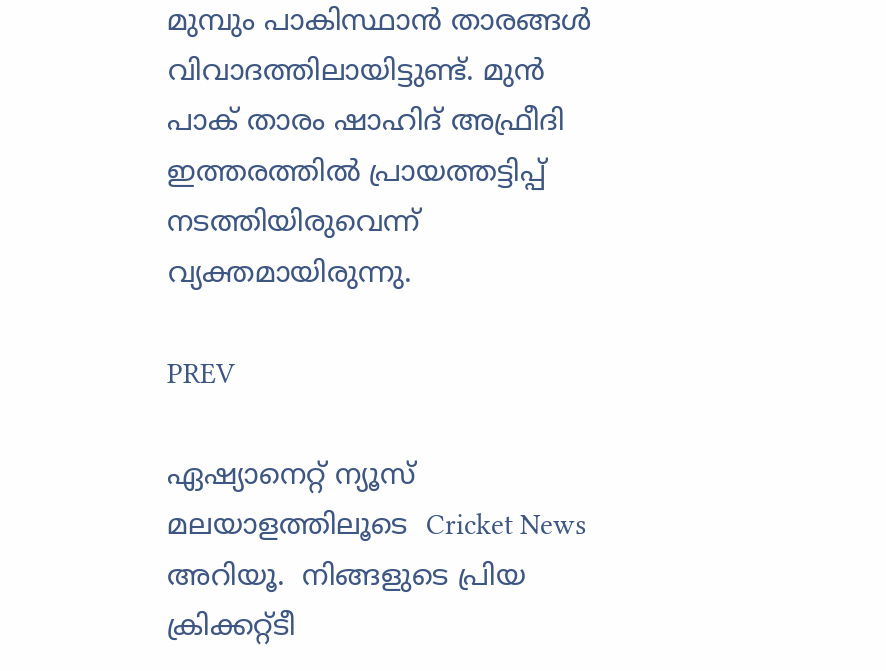മുമ്പും പാകിസ്ഥാന്‍ താരങ്ങള്‍ വിവാദത്തിലായിട്ടുണ്ട്. മുന്‍ പാക് താരം ഷാഹിദ് അഫ്രീദി ഇത്തരത്തില്‍ പ്രായത്തട്ടിപ്പ് നടത്തിയിരുവെന്ന് വ്യക്തമായിരുന്നു.

PREV

ഏഷ്യാനെറ്റ് ന്യൂസ് മലയാളത്തിലൂടെ  Cricket News അറിയൂ.  നിങ്ങളുടെ പ്രിയ ക്രിക്കറ്റ്ടീ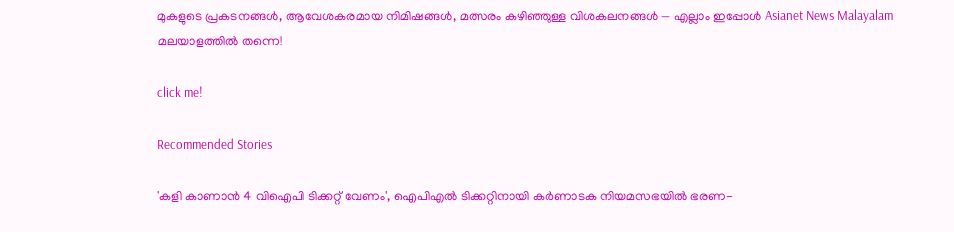മുകളുടെ പ്രകടനങ്ങൾ, ആവേശകരമായ നിമിഷങ്ങൾ, മത്സരം കഴിഞ്ഞുള്ള വിശകലനങ്ങൾ — എല്ലാം ഇപ്പോൾ Asianet News Malayalam മലയാളത്തിൽ തന്നെ!

click me!

Recommended Stories

'കളി കാണാൻ 4 വിഐപി ടിക്കറ്റ് വേണം', ഐപിഎൽ ടിക്കറ്റിനായി കർണാടക നിയമസഭയിൽ ഭരണ-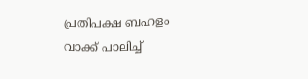പ്രതിപക്ഷ ബഹളം
വാക്ക് പാലിച്ച്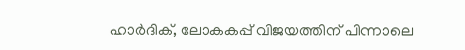ഹാർദിക്, ലോകകപ്പ് വിജയത്തിന് പിന്നാലെ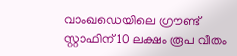വാംഖഡെയിലെ ഗ്രൗണ്ട് സ്റ്റാഫിന് 10 ലക്ഷം രൂപ വീതം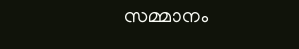സമ്മാനം